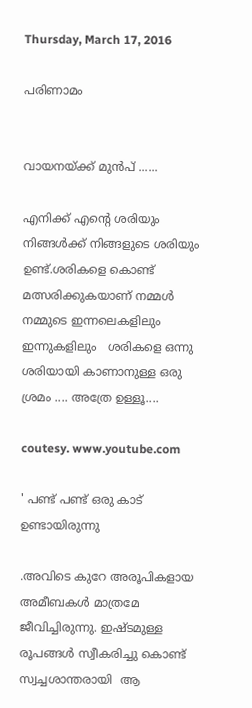Thursday, March 17, 2016

പരിണാമം


വായനയ്ക്ക് മുൻപ് ......

എനിക്ക് എന്റെ ശരിയും നിങ്ങൾക്ക് നിങ്ങളുടെ ശരിയും ഉണ്ട്.ശരികളെ കൊണ്ട് മത്സരിക്കുകയാണ് നമ്മൾ  നമ്മുടെ ഇന്നലെകളിലും ഇന്നുകളിലും   ശരികളെ ഒന്നു ശരിയായി കാണാനുള്ള ഒരു ശ്രമം .... അത്രേ ഉള്ളൂ....

coutesy. www.youtube.com

' പണ്ട് പണ്ട് ഒരു കാട് ഉണ്ടായിരുന്നു

.അവിടെ കുറേ അരൂപികളായ  അമീബകള്‍ മാത്രമേ ജീവിച്ചിരുന്നു. ഇഷ്ടമുള്ള രൂപങ്ങള്‍ സ്വീകരിച്ചു കൊണ്ട് സ്വച്ചശാന്തരായി  ആ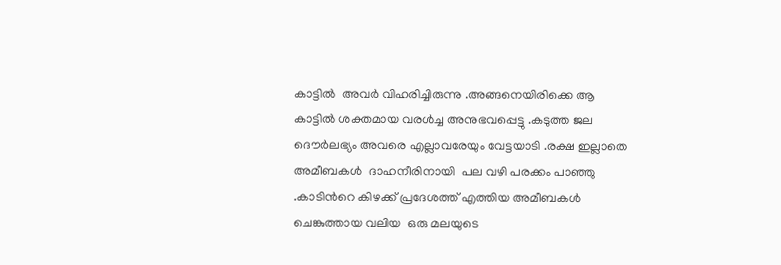കാട്ടില്‍  അവര്‍ വിഹരിച്ചിരുന്നു .അങ്ങനെയിരിക്കെ ആ  കാട്ടില്‍ ശക്തമായ വരള്‍ച്ച അനുഭവപ്പെട്ടു .കടുത്ത ജല ദൌര്‍ലഭ്യം അവരെ എല്ലാവരേയും വേട്ടയാടി .രക്ഷ ഇല്ലാതെ അമീബകള്‍  ദാഹനീരിനായി  പല വഴി പരക്കം പാഞ്ഞു .കാടിന്‍റെ കിഴക്ക് പ്രദേശത്ത് എത്തിയ അമീബകള്‍ ചെങ്കുത്തായ വലിയ  ഒരു മലയുടെ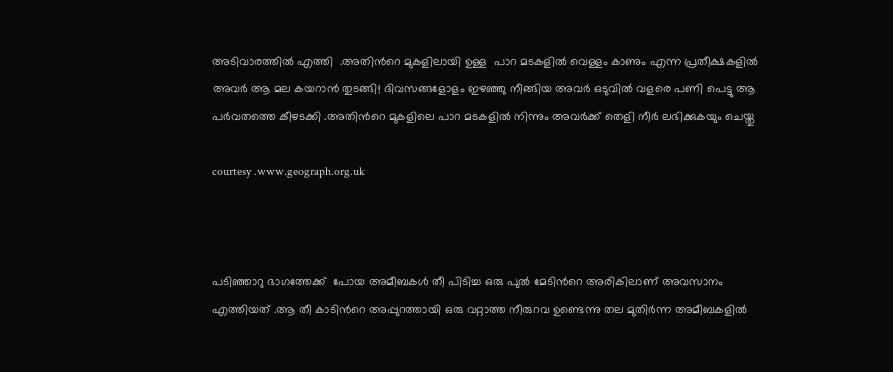അടിവാരത്തില്‍ എത്തി  .അതിന്‍റെ മുകളിലായി ഉള്ള  പാറ മടകളില്‍ വെള്ളം കാണും എന്ന പ്രതീക്ഷകളില്‍ അവര്‍ ആ മല കയറാന്‍ തുടങ്ങി! ദിവസങ്ങളോളം ഇഴഞ്ഞു നീങ്ങിയ അവര്‍ ഒടുവില്‍ വളരെ പണി പെട്ടു ആ പര്‍വതത്തെ കീഴടക്കി .അതിന്‍റെ മുകളിലെ പാറ മടകളില്‍ നിന്നും അവര്‍ക്ക് തെളി നീര്‍ ലഭിക്കുകയും ചെയ്തു

courtesy .www.geograph.org.uk



പടിഞ്ഞാറു ഭാഗത്തേക്ക്‌  പോയ അമീബകള്‍ തീ പിടിച്ച ഒരു പുല്‍ മേടിന്‍റെ അരികിലാണ് അവസാനം എത്തിയത് .ആ തീ കാടിന്‍റെ അപ്പുറത്തായി ഒരു വറ്റാത്ത നീരുറവ ഉണ്ടെന്നു തല മുതിര്‍ന്ന അമീബകളില്‍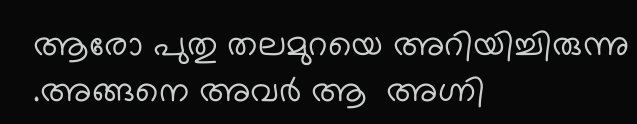ആരോ പുതു തലമുറയെ അറിയിച്ചിരുന്നു .അങ്ങനെ അവര്‍ ആ  അഗ്നി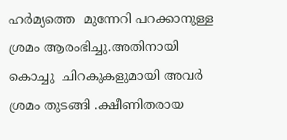ഹര്‍മ്യത്തെ  മുന്നേറി പറക്കാനുള്ള ശ്രമം ആരംഭിച്ചു.അതിനായി കൊച്ചു  ചിറകുകളുമായി അവര്‍ ശ്രമം തുടങ്ങി .ക്ഷീണിതരായ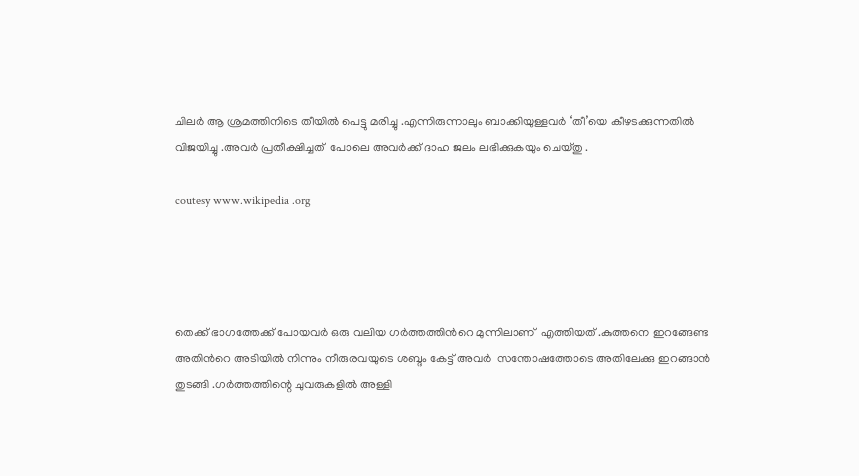ചിലര്‍ ആ ശ്രമത്തിനിടെ തീയില്‍ പെട്ടു മരിച്ചു .എന്നിരുന്നാലും ബാക്കിയുള്ളവര്‍ ‘തീ’യെ കീഴടക്കുന്നതില്‍  വിജയിച്ചു .അവര്‍ പ്രതീക്ഷിച്ചത്  പോലെ അവര്‍ക്ക് ദാഹ ജലം ലഭിക്കുകയും ചെയ്തു .

coutesy www.wikipedia .org




തെക്ക് ഭാഗത്തേക്ക്‌ പോയവര്‍ ഒരു വലിയ ഗര്‍ത്തത്തിന്‍റെ മുന്നിലാണ്  എത്തിയത് .കുത്തനെ ഇറങ്ങേണ്ട അതിന്‍റെ അടിയില്‍ നിന്നും നീരുരവയുടെ ശബ്ദം കേട്ട് അവര്‍  സന്തോഷത്തോടെ അതിലേക്കു ഇറങ്ങാന്‍ തുടങ്ങി .ഗര്‍ത്തത്തിന്റെ ചുവരുകളില്‍ അള്ളി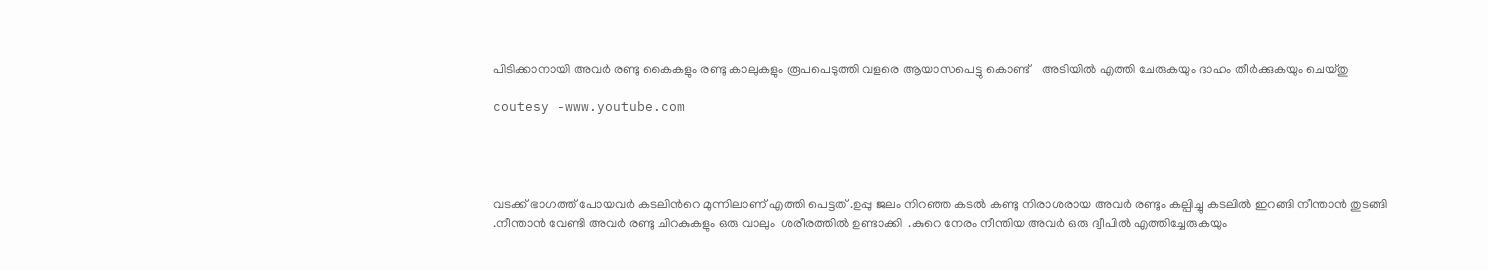പിടിക്കാനായി അവര്‍ രണ്ടു കൈകളും രണ്ടു കാലുകളും രൂപപെടുത്തി വളരെ ആയാസപെട്ടു കൊണ്ട്    അടിയില്‍ എത്തി ചേരുകയും ദാഹം തീര്‍ക്കുകയും ചെയ്തു

coutesy -www.youtube.com




വടക്ക് ഭാഗത്ത്‌ പോയവര്‍ കടലിന്‍റെ മുന്നിലാണ് എത്തി പെട്ടത് .ഉപ്പു ജലം നിറഞ്ഞ കടല്‍ കണ്ടു നിരാശരായ അവര്‍ രണ്ടും കല്പിച്ചു കടലില്‍ ഇറങ്ങി നീന്താന്‍ തുടങ്ങി .നീന്താന്‍ വേണ്ടി അവര്‍ രണ്ടു ചിറകുകളും ഒരു വാലും  ശരീരത്തില്‍ ഉണ്ടാക്കി  .കുറെ നേരം നീന്തിയ അവര്‍ ഒരു ദ്വീപില്‍ എത്തിച്ചേരുകയും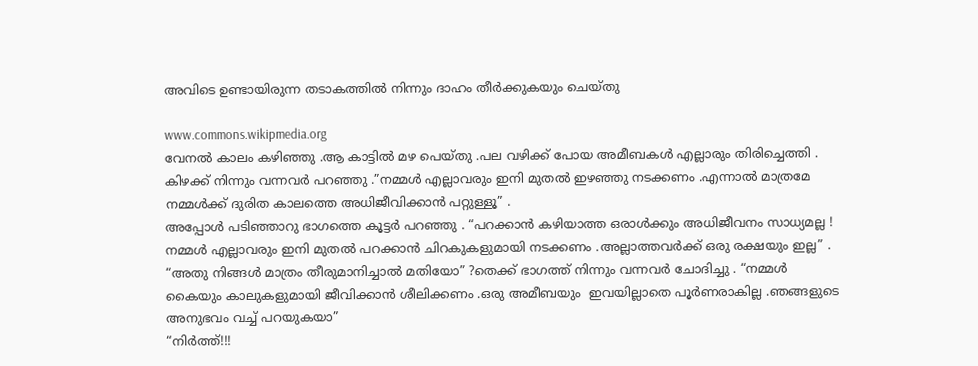അവിടെ ഉണ്ടായിരുന്ന തടാകത്തില്‍ നിന്നും ദാഹം തീര്‍ക്കുകയും ചെയ്തു

www.commons.wikipmedia.org
വേനല്‍ കാലം കഴിഞ്ഞു .ആ കാട്ടില്‍ മഴ പെയ്തു .പല വഴിക്ക് പോയ അമീബകള്‍ എല്ലാരും തിരിച്ചെത്തി .
കിഴക്ക് നിന്നും വന്നവര്‍ പറഞ്ഞു .”നമ്മള്‍ എല്ലാവരും ഇനി മുതല്‍ ഇഴഞ്ഞു നടക്കണം .എന്നാല്‍ മാത്രമേ നമ്മള്‍ക്ക് ദുരിത കാലത്തെ അധിജീവിക്കാന്‍ പറ്റുള്ളൂ” .
അപ്പോള്‍ പടിഞ്ഞാറു ഭാഗത്തെ കൂട്ടര്‍ പറഞ്ഞു . “പറക്കാന്‍ കഴിയാത്ത ഒരാള്‍ക്കും അധിജീവനം സാധ്യമല്ല ! നമ്മള്‍ എല്ലാവരും ഇനി മുതല്‍ പറക്കാന്‍ ചിറകുകളുമായി നടക്കണം .അല്ലാത്തവര്‍ക്ക് ഒരു രക്ഷയും ഇല്ല” .
“അതു നിങ്ങള്‍ മാത്രം തീരുമാനിച്ചാല്‍ മതിയോ” ?തെക്ക് ഭാഗത്ത്‌ നിന്നും വന്നവര്‍ ചോദിച്ചു . “നമ്മള്‍ കൈയും കാലുകളുമായി ജീവിക്കാന്‍ ശീലിക്കണം .ഒരു അമീബയും  ഇവയില്ലാതെ പൂര്‍ണരാകില്ല .ഞങ്ങളുടെ അനുഭവം വച്ച് പറയുകയാ”
“നിര്‍ത്ത്!!!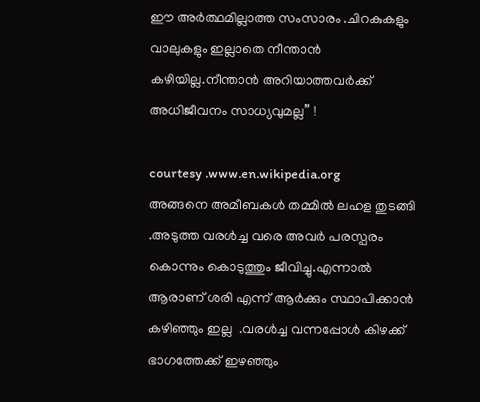ഈ അര്‍ത്ഥമില്ലാത്ത സംസാരം .ചിറകുകളും വാലുകളും ഇല്ലാതെ നീന്താന്‍ കഴിയില്ല.നീന്താന്‍ അറിയാത്തവര്‍ക്ക് അധിജീവനം സാധ്യവുമല്ല” !

courtesy .www.en.wikipedia.org
അങ്ങനെ അമീബകള്‍ തമ്മില്‍ ലഹള തുടങ്ങി .അടുത്ത വരള്‍ച്ച വരെ അവര്‍ പരസ്പരം കൊന്നും കൊടുത്തും ജീവിച്ചു.എന്നാല്‍ ആരാണ് ശരി എന്ന് ആര്‍ക്കും സ്ഥാപിക്കാന്‍ കഴിഞ്ഞും ഇല്ല  .വരള്‍ച്ച വന്നപ്പോള്‍ കിഴക്ക് ഭാഗത്തേക്ക്‌ ഇഴഞ്ഞും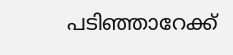പടിഞ്ഞാറേക്ക്‌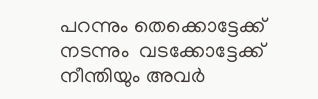പറന്നും തെക്കൊട്ടേക്ക് നടന്നും  വടക്കോട്ടേക്ക് നീന്തിയും അവര്‍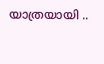യാത്രയായി ..